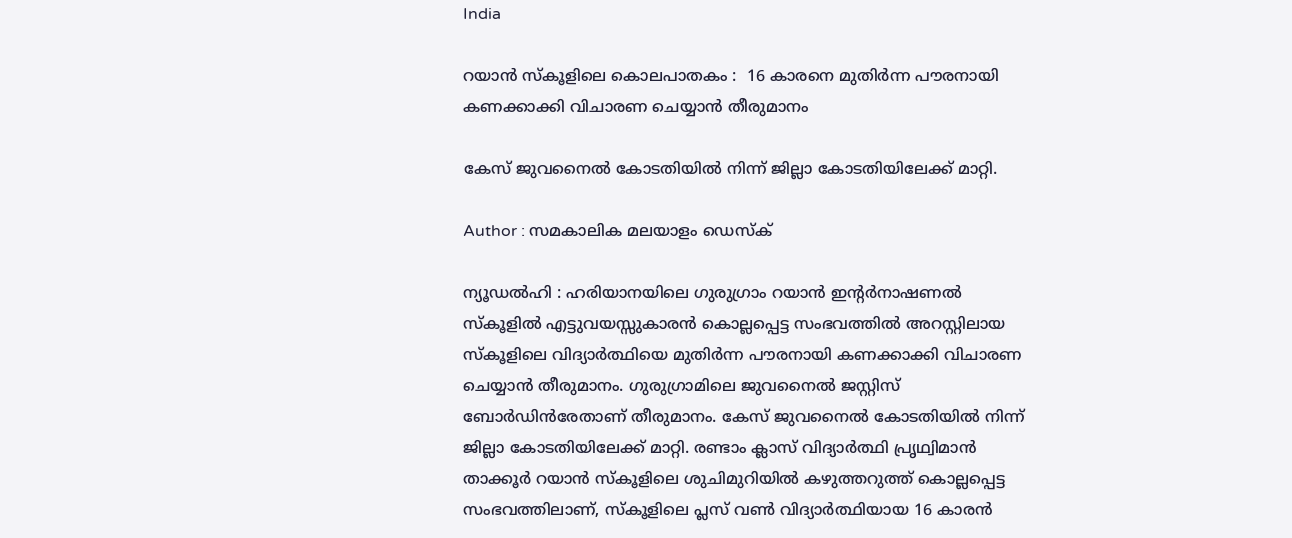India

റയാന്‍ സ്‌കൂളിലെ കൊലപാതകം :  16 കാരനെ മുതിര്‍ന്ന പൗരനായി കണക്കാക്കി വിചാരണ ചെയ്യാന്‍ തീരുമാനം

കേസ് ജുവനൈല്‍ കോടതിയില്‍ നിന്ന് ജില്ലാ കോടതിയിലേക്ക് മാറ്റി.

Author : സമകാലിക മലയാളം ഡെസ്ക്

ന്യൂഡല്‍ഹി : ഹരിയാനയിലെ ഗുരുഗ്രാം റയാന്‍ ഇന്റര്‍നാഷണല്‍ സ്‌കൂളില്‍ എട്ടുവയസ്സുകാരന്‍ കൊല്ലപ്പെട്ട സംഭവത്തില്‍ അറസ്റ്റിലായ സ്‌കൂളിലെ വിദ്യാര്‍ത്ഥിയെ മുതിര്‍ന്ന പൗരനായി കണക്കാക്കി വിചാരണ ചെയ്യാന്‍ തീരുമാനം. ഗുരുഗ്രാമിലെ ജുവനൈല്‍ ജസ്റ്റിസ് ബോര്‍ഡിന്‍രേതാണ് തീരുമാനം. കേസ് ജുവനൈല്‍ കോടതിയില്‍ നിന്ന് ജില്ലാ കോടതിയിലേക്ക് മാറ്റി. രണ്ടാം ക്ലാസ് വിദ്യാര്‍ത്ഥി പ്രൃഥ്വിമാന്‍ താക്കൂര്‍ റയാന്‍ സ്‌കൂളിലെ ശുചിമുറിയില്‍ കഴുത്തറുത്ത് കൊല്ലപ്പെട്ട സംഭവത്തിലാണ്, സ്‌കൂളിലെ പ്ലസ് വണ്‍ വിദ്യാര്‍ത്ഥിയായ 16 കാരന്‍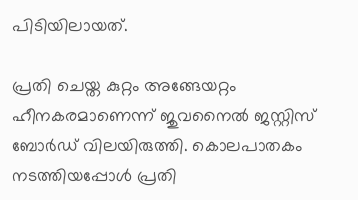പിടിയിലായത്.

പ്രതി ചെയ്ത കുറ്റം അങ്ങേയറ്റം ഹീനകരമാണെന്ന് ജുവനൈല്‍ ജസ്റ്റിസ് ബോര്‍ഡ് വിലയിരുത്തി. കൊലപാതകം നടത്തിയപ്പോള്‍ പ്രതി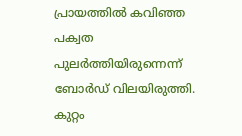പ്രായത്തില്‍ കവിഞ്ഞ പക്വത പുലര്‍ത്തിയിരുന്നെന്ന് ബോര്‍ഡ് വിലയിരുത്തി. കുറ്റം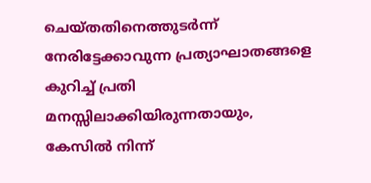ചെയ്തതിനെത്തുടര്‍ന്ന് നേരിട്ടേക്കാവുന്ന പ്രത്യാഘാതങ്ങളെ കുറിച്ച് പ്രതി മനസ്സിലാക്കിയിരുന്നതായും, കേസില്‍ നിന്ന്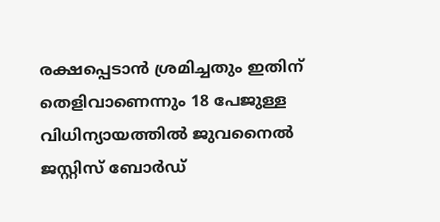രക്ഷപ്പെടാന്‍ ശ്രമിച്ചതും ഇതിന് തെളിവാണെന്നും 18 പേജുള്ള വിധിന്യായത്തില്‍ ജുവനൈല്‍ ജസ്റ്റിസ് ബോര്‍ഡ്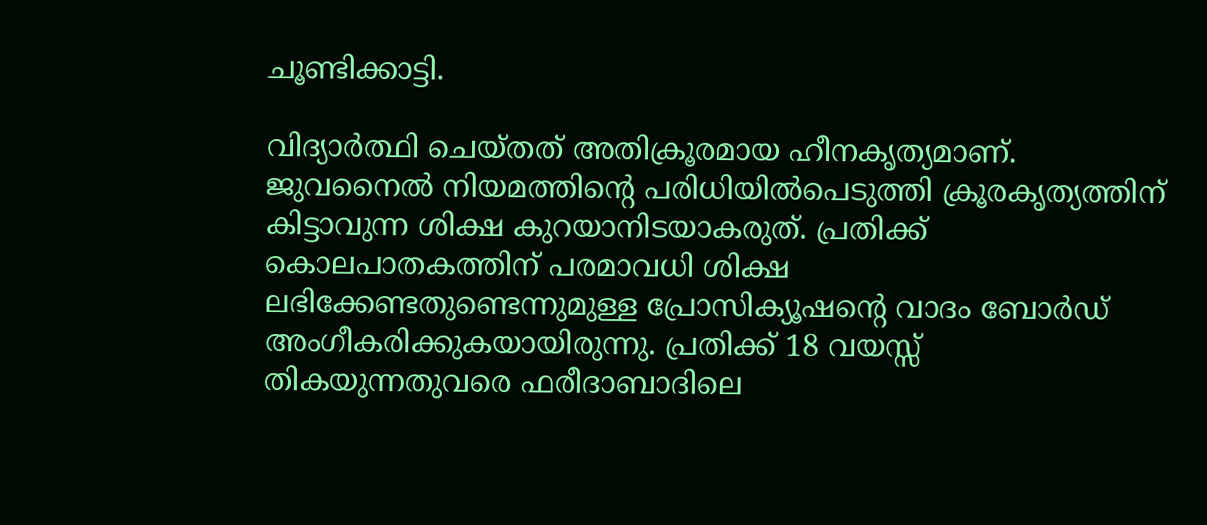ചൂണ്ടിക്കാട്ടി.

വിദ്യാര്‍ത്ഥി ചെയ്തത് അതിക്രൂരമായ ഹീനകൃത്യമാണ്. ജുവനൈല്‍ നിയമത്തിന്റെ പരിധിയില്‍പെടുത്തി ക്രൂരകൃത്യത്തിന് കിട്ടാവുന്ന ശിക്ഷ കുറയാനിടയാകരുത്. പ്രതിക്ക് കൊലപാതകത്തിന് പരമാവധി ശിക്ഷ ലഭിക്കേണ്ടതുണ്ടെന്നുമുള്ള പ്രോസിക്യൂഷന്റെ വാദം ബോര്‍ഡ് അംഗീകരിക്കുകയായിരുന്നു. പ്രതിക്ക് 18 വയസ്സ് തികയുന്നതുവരെ ഫരീദാബാദിലെ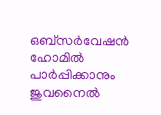ഒബ്‌സര്‍വേഷന്‍ ഹോമില്‍ പാര്‍പ്പിക്കാനും ജുവനൈല്‍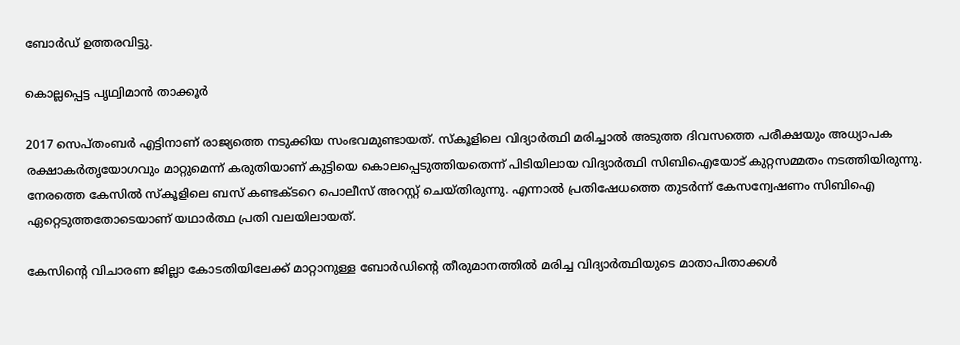ബോര്‍ഡ് ഉത്തരവിട്ടു.

കൊല്ലപ്പെട്ട പൃഥ്വിമാന്‍ താക്കൂര്‍

2017 സെപ്തംബര്‍ എട്ടിനാണ് രാജ്യത്തെ നടുക്കിയ സംഭവമുണ്ടായത്. സ്‌കൂളിലെ വിദ്യാര്‍ത്ഥി മരിച്ചാല്‍ അടുത്ത ദിവസത്തെ പരീക്ഷയും അധ്യാപക രക്ഷാകര്‍തൃയോഗവും മാറ്റുമെന്ന് കരുതിയാണ് കുട്ടിയെ കൊലപ്പെടുത്തിയതെന്ന് പിടിയിലായ വിദ്യാര്‍ത്ഥി സിബിഐയോട് കുറ്റസമ്മതം നടത്തിയിരുന്നു. നേരത്തെ കേസില്‍ സ്‌കൂളിലെ ബസ് കണ്ടക്ടറെ പൊലീസ് അറസ്റ്റ് ചെയ്തിരുന്നു. എന്നാല്‍ പ്രതിഷേധത്തെ തുടര്‍ന്ന് കേസന്വേഷണം സിബിഐ ഏറ്റെടുത്തതോടെയാണ് യഥാര്‍ത്ഥ പ്രതി വലയിലായത്.

കേസിന്റെ വിചാരണ ജില്ലാ കോടതിയിലേക്ക് മാറ്റാനുള്ള ബോര്‍ഡിന്റെ തീരുമാനത്തില്‍ മരിച്ച വിദ്യാര്‍ത്ഥിയുടെ മാതാപിതാക്കള്‍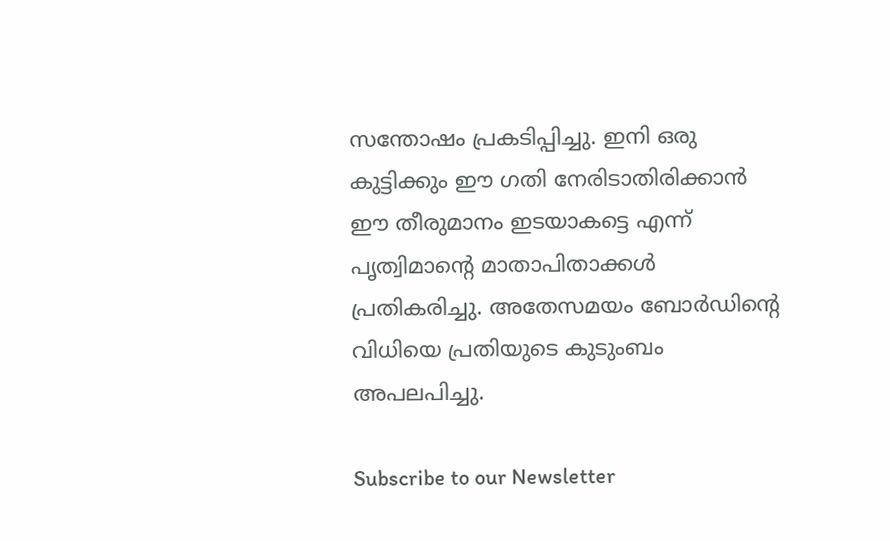സന്തോഷം പ്രകടിപ്പിച്ചു. ഇനി ഒരു കുട്ടിക്കും ഈ ഗതി നേരിടാതിരിക്കാന്‍ ഈ തീരുമാനം ഇടയാകട്ടെ എന്ന് പൃത്വിമാന്റെ മാതാപിതാക്കള്‍ പ്രതികരിച്ചു. അതേസമയം ബോര്‍ഡിന്റെ വിധിയെ പ്രതിയുടെ കുടുംബം അപലപിച്ചു.

Subscribe to our Newsletter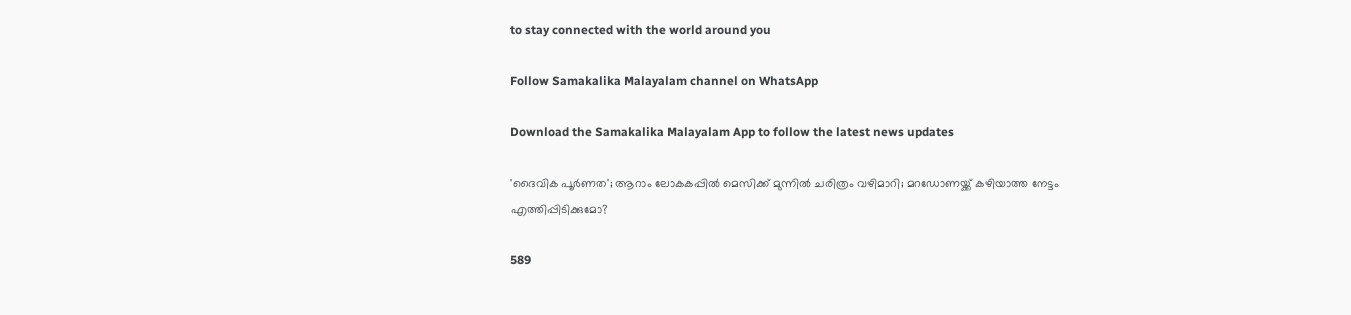to stay connected with the world around you

Follow Samakalika Malayalam channel on WhatsApp

Download the Samakalika Malayalam App to follow the latest news updates

'ദൈവിക പൂര്‍ണത'; ആറാം ലോകകപ്പില്‍ മെസിക്ക് മുന്നില്‍ ചരിത്രം വഴിമാറി; മറഡോണയ്ക്ക് കഴിയാത്ത നേട്ടം എത്തിപ്പിടിക്കുമോ?

589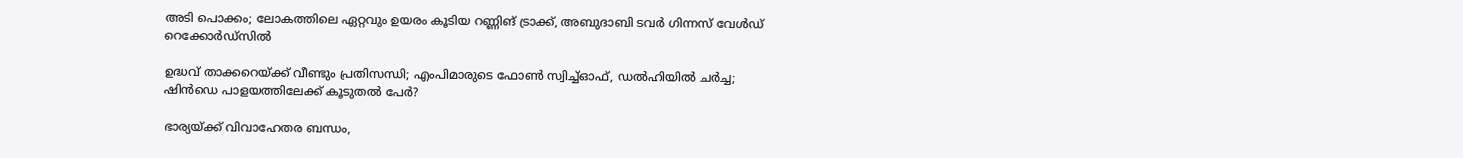അടി പൊക്കം; ലോകത്തിലെ ഏറ്റവും ഉയരം കൂടിയ റണ്ണിങ് ട്രാക്ക്, അബുദാബി ടവര്‍ ഗിന്നസ് വേള്‍ഡ് റെക്കോര്‍ഡ്‌സില്‍

ഉദ്ധവ് താക്കറെയ്ക്ക് വീണ്ടും പ്രതിസന്ധി; എംപിമാരുടെ ഫോണ്‍ സ്വിച്ച്ഓഫ്, ഡല്‍ഹിയില്‍ ചര്‍ച്ച; ഷിന്‍ഡെ പാളയത്തിലേക്ക് കൂടുതല്‍ പേര്‍?

ഭാര്യയ്ക്ക് വിവാഹേതര ബന്ധം,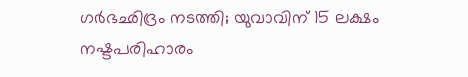ഗര്‍ഭഛിദ്രം നടത്തി; യുവാവിന് 15 ലക്ഷം നഷ്ടപരിഹാരം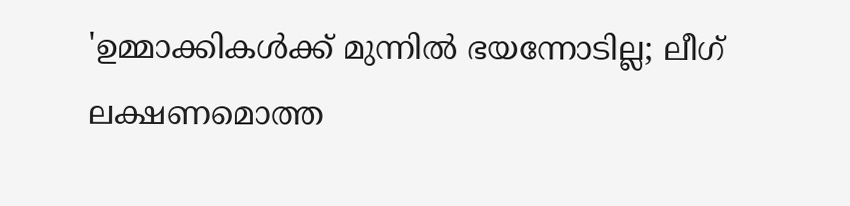'ഉമ്മാക്കികൾക്ക് മുന്നിൽ ഭയന്നോടില്ല; ലീഗ് ലക്ഷണമൊത്ത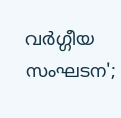വർഗ്ഗീയ സംഘടന';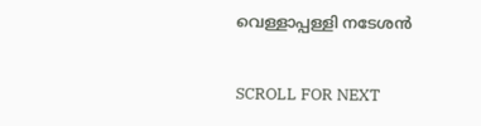വെള്ളാപ്പള്ളി നടേശൻ

SCROLL FOR NEXT